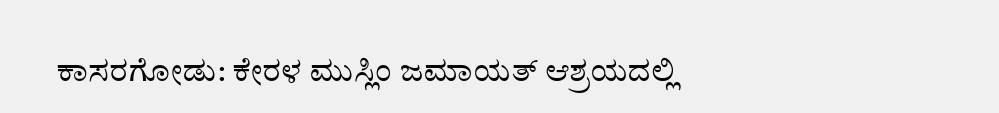ಕಾಸರಗೋಡು: ಕೇರಳ ಮುಸ್ಲಿಂ ಜಮಾಯತ್ ಆಶ್ರಯದಲ್ಲಿ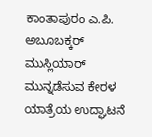ಕಾಂತಾಪುರಂ ಎ.ಪಿ. ಅಬೂಬಕ್ಕರ್ ಮುಸ್ಲಿಯಾರ್ ಮುನ್ನಡೆಸುವ ಕೇರಳ ಯಾತ್ರೆಯ ಉದ್ಘಾಟನೆ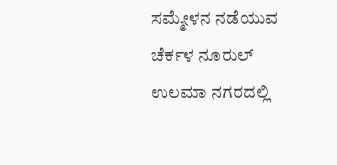ಸಮ್ಮೇಳನ ನಡೆಯುವ ಚೆರ್ಕಳ ನೂರುಲ್ ಉಲಮಾ ನಗರದಲ್ಲಿ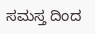ಸಮಸ್ತ ದಿಂದ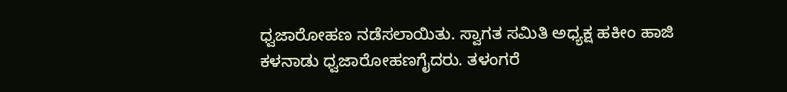ಧ್ವಜಾರೋಹಣ ನಡೆಸಲಾಯಿತು. ಸ್ವಾಗತ ಸಮಿತಿ ಅಧ್ಯಕ್ಷ ಹಕೀಂ ಹಾಜಿ ಕಳನಾಡು ಧ್ವಜಾರೋಹಣಗೈದರು. ತಳಂಗರೆ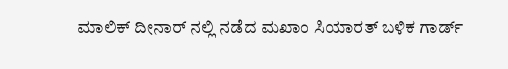ಮಾಲಿಕ್ ದೀನಾರ್ ನಲ್ಲಿ ನಡೆದ ಮಖಾಂ ಸಿಯಾರತ್ ಬಳಿಕ ಗಾರ್ಡ್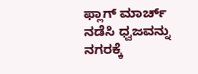ಫ್ಲಾಗ್ ಮಾರ್ಚ್ ನಡೆಸಿ ಧ್ವಜವನ್ನು ನಗರಕ್ಕೆ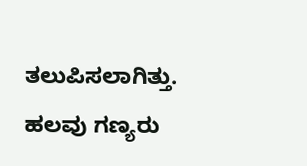ತಲುಪಿಸಲಾಗಿತ್ತು. ಹಲವು ಗಣ್ಯರು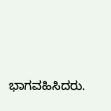ಭಾಗವಹಿಸಿದರು.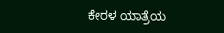ಕೇರಳ ಯಾತ್ರೆಯ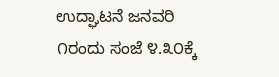ಉದ್ಘಾಟನೆ ಜನವರಿ ೧ರಂದು ಸಂಜೆ ೪.೩೦ಕ್ಕೆ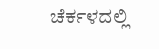ಚೆರ್ಕಳದಲ್ಲಿ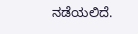ನಡೆಯಲಿದೆ.